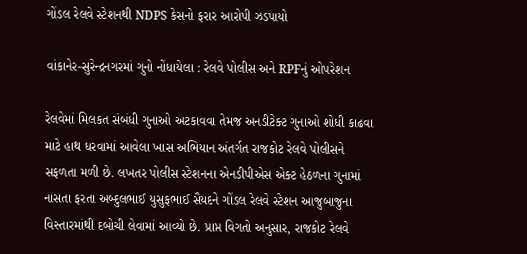ગોંડલ રેલવે સ્ટેશનથી NDPS કેસનો ફરાર આરોપી ઝડપાયો

વાંકાનેર-સુરેન્દ્રનગરમાં ગુનો નોંધાયેલા : રેલવે પોલીસ અને RPFનું ઓપરેશન

રેલવેમાં મિલકત સંબંધી ગુનાઓ અટકાવવા તેમજ અનડીટેક્ટ ગુનાઓ શોધી કાઢવા માટે હાથ ધરવામાં આવેલા ખાસ અભિયાન અંતર્ગત રાજકોટ રેલવે પોલીસને સફળતા મળી છે. લખતર પોલીસ સ્ટેશનના એનડીપીએસ એક્ટ હેઠળના ગુનામાં નાસતા ફરતા અબ્દુલભાઈ યુસુફભાઈ સૈયદને ગોંડલ રેલવે સ્ટેશન આજુબાજુના વિસ્તારમાંથી દબોચી લેવામાં આવ્યો છે. પ્રાપ્ત વિગતો અનુસાર, રાજકોટ રેલવે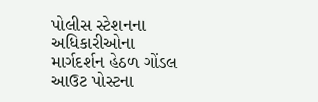પોલીસ સ્ટેશનના અધિકારીઓના માર્ગદર્શન હેઠળ ગોંડલ આઉટ પોસ્ટના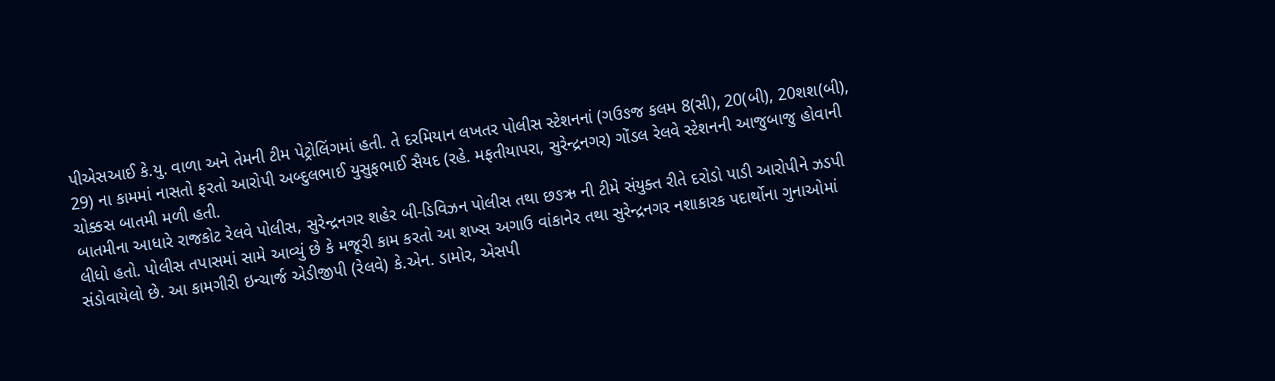પીએસઆઈ કે.યુ. વાળા અને તેમની ટીમ પેટ્રોલિંગમાં હતી. તે દરમિયાન લખતર પોલીસ સ્ટેશનનાં (ગઉઙજ કલમ 8(સી), 20(બી), 20શશ(બી), 29) ના કામમાં નાસતો ફરતો આરોપી અબ્દુલભાઈ યુસુફભાઈ સૈયદ (રહે. મફતીયાપરા, સુરેન્દ્રનગર) ગોંડલ રેલવે સ્ટેશનની આજુબાજુ હોવાની ચોક્કસ બાતમી મળી હતી.
બાતમીના આધારે રાજકોટ રેલવે પોલીસ, સુરેન્દ્રનગર શહેર બી-ડિવિઝન પોલીસ તથા છઙઋ ની ટીમે સંયુક્ત રીતે દરોડો પાડી આરોપીને ઝડપી લીધો હતો. પોલીસ તપાસમાં સામે આવ્યું છે કે મજૂરી કામ કરતો આ શખ્સ અગાઉ વાંકાનેર તથા સુરેન્દ્રનગર નશાકારક પદાર્થોના ગુનાઓમાં સંડોવાયેલો છે. આ કામગીરી ઇન્ચાર્જ એડીજીપી (રેલવે) કે.એન. ડામોર, એસપી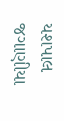યશપાલ જગાણીયા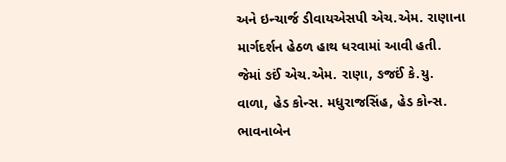અને ઇન્ચાર્જ ડીવાયએસપી એચ.એમ. રાણાના માર્ગદર્શન હેઠળ હાથ ધરવામાં આવી હતી. જેમાં ઙઈં એચ.એમ. રાણા, ઙજઈં કે.યુ. વાળા, હેડ કોન્સ. મધુરાજસિંહ, હેડ કોન્સ. ભાવનાબેન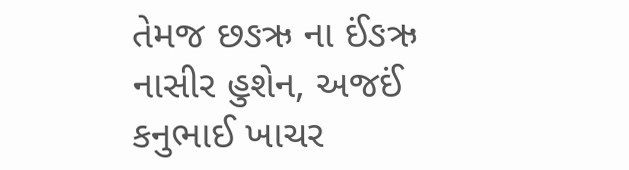તેમજ છઙઋ ના ઈંઙઋ નાસીર હુશેન, અજઈં કનુભાઈ ખાચર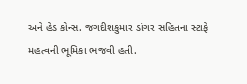અને હેડ કોન્સ. જગદીશકુમાર ડાંગર સહિતના સ્ટાફે મહત્વની ભૂમિકા ભજવી હતી.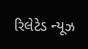રિલેટેડ ન્યૂઝ